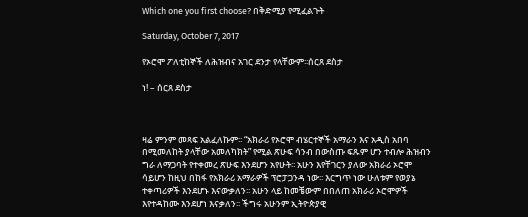Which one you first choose? በቅድሚያ የሚፈልጉት

Saturday, October 7, 2017

የኦሮሞ ፖለቲከኞች ለሕዝብና አገር ደንታ የላቸውም፡፡ሰርጸ ደስታ

ነ! – ሰርጸ ደስታ



ዛሬ ምንም መጻፍ አልፈለኩም፡፡ “አክራሪ የኦሮሞ ብሄርተኞች አማራን እና አዲስ አበባ በሚመለከት ያላቸው አመለካክት” የሚል ጽሁፍ ሳንብ በውስጡ ፍጹም ሆን ተብሎ ሕዝብን ግራ ለማጋባት የተቀመረ ጽሁፍ እንደሆን አየሁት፡፡ አሁን እየቸገርን ያለው አክራሪ ኦሮሞ ሳይሆን ከዚህ በከፋ የአክራሪ አማራዎች ፕሮፓጋንዳ ነው፡፡ እርግጥ ነው ሁለቱም የወያኔ ተቀጣሪዎች እንደሆኑ እናውቃለን፡፡ አሁን ላይ ከመቼውም በበለጠ አክራሪ ኦሮሞዎች እየተዳከሙ እንደሆነ እናቃለን፡፡ ችግሩ አሁንም ኢትዮጵያዊ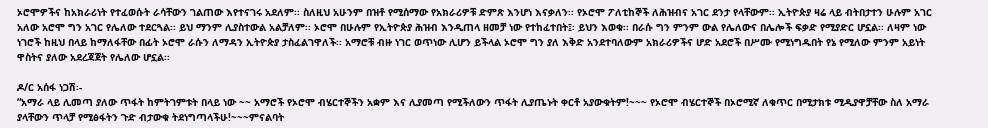ኦሮሞዎችና ከአክራሪነት የተፈወሱት ራሳቸውን ገልጠው እየተናገሩ አደለም፡፡ ስለዚህ አሁንም በዝቶ የሚሰማው የአክራሪዎቹ ድምጽ እንሆነ እናቃለን፡፡ የኦሮሞ ፖለቲከኞች ለሕዝብና አገር ደንታ የላቸውም፡፡ ኢትዮጵያ ዛሬ ላይ ብትበታተን ሁሉም አገር አለው አሮሞ ግን አገር የሌለው ተደርጓል፡፡ ይህ ማንም ሊያስተውል አልቻለም፡፡ ኦሮሞ በሁሉም የኢትዮጵያ ሕዝብ እንዲጠላ ዘመቻ ነው የተከፈተበት፤፡ ይህን እወቁ፡፡ በራሱ ግን ምንም ውል የሌለውና በሌሎች ፍቃድ የሚያድር ሆኗል፡፡ ለዛም ነው ነገሮች ከዚህ በላይ ከማለፋቸው በፊት ኦሮሞ ራሱን ለማዳን ኢትዮጵያ ታስፈልገዋለች፡፡ አማሮቹ ብዙ ነገር ወጥነው ሊሆን ይችላል ኦሮሞ ግን ያለ እቅድ አንደተባለውም አክራሪዎችና ሆድ አደሮች በሥሙ የሚነግዱበት የኔ የሚለው ምንም አይነት ዋስትና ያለው አደረጃጀት የሌለው ሆኗል፡፡

ዶ/ር አሰፋ ነጋሽ፡-
“አማራ ላይ ሊመጣ ያለው ጥፋት ከምትገምቱት በላይ ነው ~~ አማሮች የኦሮሞ ብሄርተኞችን አቋም እና ሊያመጣ የሚችለውን ጥፋት ሊያጤኑት ቀርቶ አያውቁትም!~~~ የኦሮሞ ብሄርተኞች በኦሮሚኛ ለቁጥር በሚታክቱ ሚዲያዋቻቸው ስለ አማራ ያላቸውን ጥላቻ የሚፅፋትን ጉድ ብታውቁ ትደነግጣላችሁ!~~~ምናልባት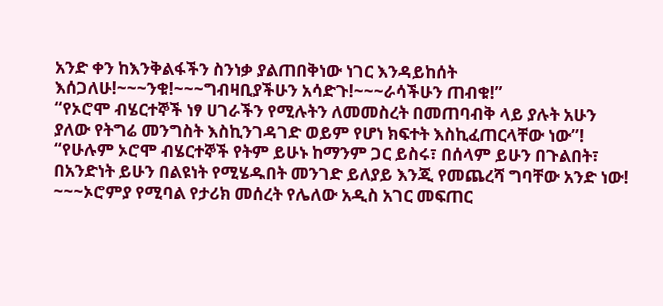አንድ ቀን ከእንቅልፋችን ስንነቃ ያልጠበቅነው ነገር እንዳይከሰት እሰጋለሁ!~~~ንቁ!~~~ግብዛቢያችሁን አሳድጉ!~~~ራሳችሁን ጠብቁ!”
“የኦሮሞ ብሄርተኞች ነፃ ሀገራችን የሚሉትን ለመመስረት በመጠባብቅ ላይ ያሉት አሁን ያለው የትግሬ መንግስት እስኪንገዳገድ ወይም የሆነ ክፍተት እስኪፈጠርላቸው ነው”!
“የሁሉም ኦሮሞ ብሄርተኞች የትም ይሁኑ ከማንም ጋር ይስሩ፣ በሰላም ይሁን በጉልበት፣ በአንድነት ይሁን በልዩነት የሚሄዱበት መንገድ ይለያይ እንጂ የመጨረሻ ግባቸው አንድ ነው! ~~~ኦሮምያ የሚባል የታሪክ መሰረት የሌለው አዲስ አገር መፍጠር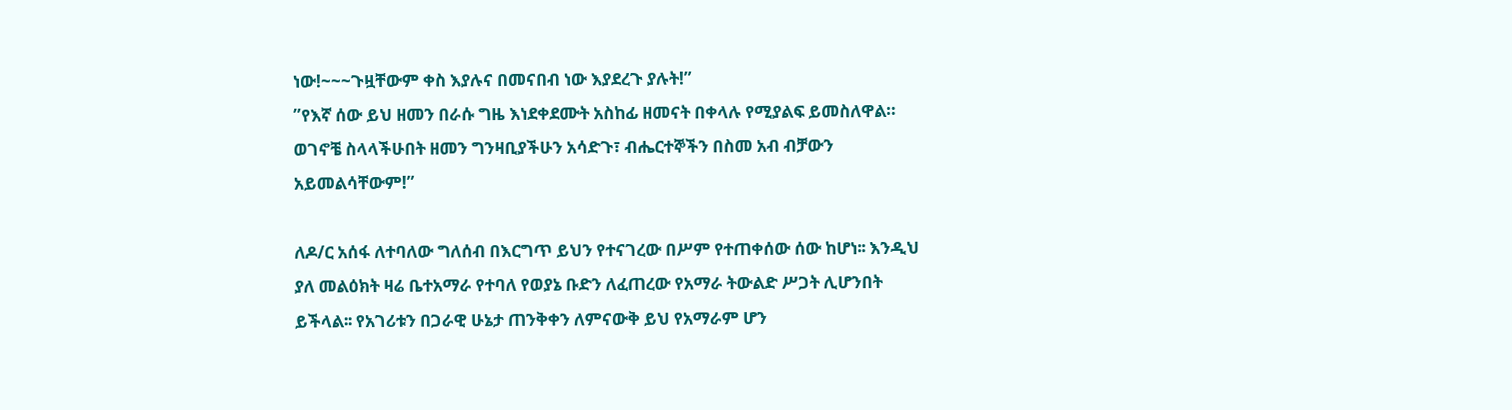ነው!~~~ጉዟቸውም ቀስ እያሉና በመናበብ ነው እያደረጉ ያሉት!”
”የእኛ ሰው ይህ ዘመን በራሱ ግዜ እነደቀደሙት አስከፊ ዘመናት በቀላሉ የሚያልፍ ይመስለዋል። ወገኖቼ ስላላችሁበት ዘመን ግንዛቢያችሁን አሳድጉ፣ ብሔርተኞችን በስመ አብ ብቻውን አይመልሳቸውም!”

ለዶ/ር አሰፋ ለተባለው ግለሰብ በእርግጥ ይህን የተናገረው በሥም የተጠቀሰው ሰው ከሆነ፡፡ እንዲህ ያለ መልዕክት ዛሬ ቤተአማራ የተባለ የወያኔ ቡድን ለፈጠረው የአማራ ትውልድ ሥጋት ሊሆንበት ይችላል፡፡ የአገሪቱን በጋራዊ ሁኔታ ጠንቅቀን ለምናውቅ ይህ የአማራም ሆን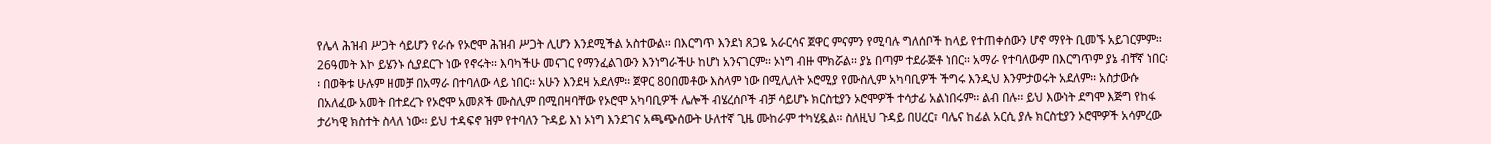የሌላ ሕዝብ ሥጋት ሳይሆን የራሱ የኦሮሞ ሕዝብ ሥጋት ሊሆን እንደሚችል አስተውል፡፡ በእርግጥ እንደነ ጸጋዬ አራርሳና ጀዋር ምናምን የሚባሉ ግለሰቦች ከላይ የተጠቀሰውን ሆኖ ማየት ቢመኙ አይገርምም፡፡ 26ዓመት እኮ ይሄንኑ ሲያደርጉ ነው የኖሩት፡፡ እባካችሁ መናገር የማንፈልገውን እንነግራችሁ ከሆነ አንናገርም፡፡ ኦነግ ብዙ ሞክሯል፡፡ ያኔ በጣም ተደራጅቶ ነበር፡፡ አማራ የተባለውም በእርግጥም ያኔ ብቸኛ ነበር፡፡ በወቅቱ ሁሉም ዘመቻ በአማራ በተባለው ላይ ነበር፡፡ አሁን እንደዛ አደለም፡፡ ጀዋር 80በመቶው እስላም ነው በሚሊለት ኦሮሚያ የሙስሊም አካባቢዎች ችግሩ እንዲህ እንምታወሩት አደለም፡፡ አስታውሱ በአለፈው አመት በተደረጉ የኦሮሞ አመጾች ሙስሊም በሚበዛባቸው የኦሮሞ አካባቢዎች ሌሎች ብሄረሰቦች ብቻ ሳይሆኑ ክርስቲያን ኦሮሞዎች ተሳታፊ አልነበሩም፡፡ ልብ በሉ፡፡ ይህ እውነት ደግሞ እጅግ የከፋ ታሪካዊ ክስተት ስላለ ነው፡፡ ይህ ተዳፍኖ ዝም የተባለን ጉዳይ እነ ኦነግ እንደገና አጫጭሰውት ሁለተኛ ጊዜ ሙከራም ተካሂዷል፡፡ ስለዚህ ጉዳይ በሀረር፣ ባሌና ከፊል አርሲ ያሉ ክርስቲያን ኦሮሞዎች አሳምረው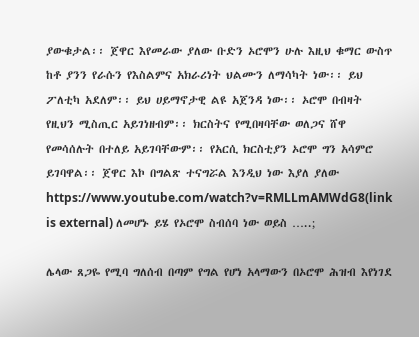ያውቁታል፡፡ ጀዋር እየመራው ያለው ቡድን ኦሮሞን ሁሉ እዚህ ቁማር ውስጥ ከቶ ያንን የራሱን የእስልምና አክራሪነት ህልሙን ለማሳካት ነው፡፡ ይህ ፖለቲካ አደለም፡፡ ይህ ሀይማኖታዊ ልዩ አጀንዳ ነው፡፡ ኦሮሞ በብዛት የዚህን ሚስጢር አይገነዘብም፡፡ ክርስትና የሚበዛባቸው ወለጋና ሸዋ የመሳሰሉት በተለይ አይገባቸውም፡፡ የአርሲ ክርስቲያን ኦሮሞ ግን አሳምሮ ይገባዋል፡፡ ጀዋር እኮ በግልጽ ተናግሯል እንዲህ ነው እያለ ያለው https://www.youtube.com/watch?v=RMLLmAMWdG8(link is external) ለመሆኑ ይሄ የኦሮሞ ስብሰባ ነው ወይስ …..;

ሌላው ጸጋዬ የሚባ ግለሰብ በጣም የግል የሆነ አላማውን በኦሮሞ ሕዝብ እየነገደ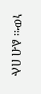ነው፡፡ ልብ በሉ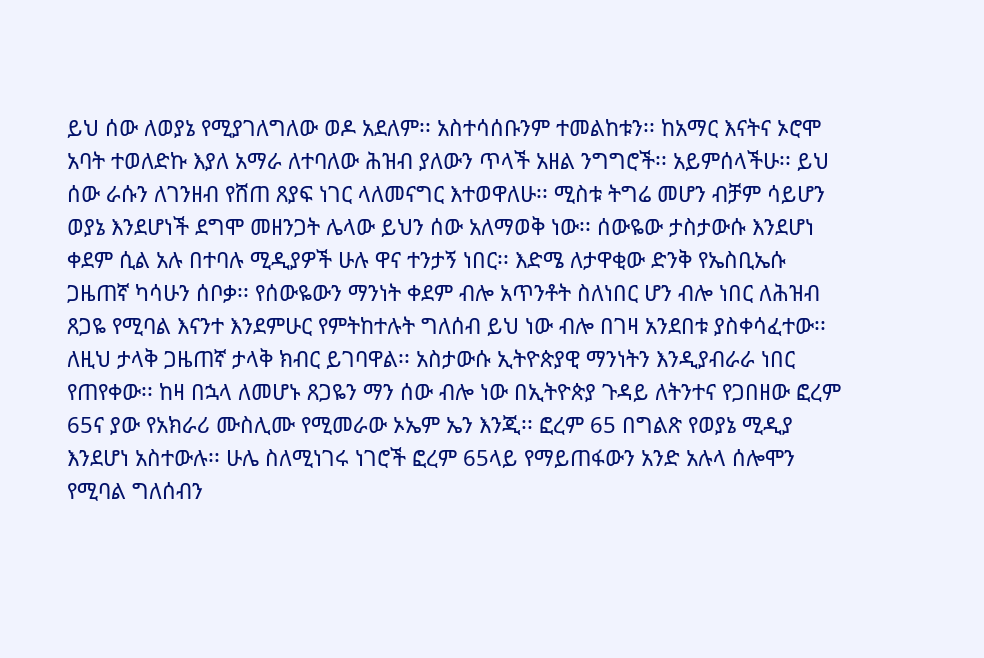ይህ ሰው ለወያኔ የሚያገለግለው ወዶ አደለም፡፡ አስተሳሰቡንም ተመልከቱን፡፡ ከአማር እናትና ኦሮሞ አባት ተወለድኩ እያለ አማራ ለተባለው ሕዝብ ያለውን ጥላች አዘል ንግግሮች፡፡ አይምሰላችሁ፡፡ ይህ ሰው ራሱን ለገንዘብ የሸጠ ጸያፍ ነገር ላለመናግር እተወዋለሁ፡፡ ሚስቱ ትግሬ መሆን ብቻም ሳይሆን ወያኔ እንደሆነች ደግሞ መዘንጋት ሌላው ይህን ሰው አለማወቅ ነው፡፡ ሰውዬው ታስታውሱ እንደሆነ ቀደም ሲል አሉ በተባሉ ሚዲያዎች ሁሉ ዋና ተንታኝ ነበር፡፡ እድሜ ለታዋቂው ድንቅ የኤስቢኤሱ ጋዜጠኛ ካሳሁን ሰቦቃ፡፡ የሰውዬውን ማንነት ቀደም ብሎ አጥንቶት ስለነበር ሆን ብሎ ነበር ለሕዝብ ጸጋዬ የሚባል እናንተ እንደምሁር የምትከተሉት ግለሰብ ይህ ነው ብሎ በገዛ አንደበቱ ያስቀሳፈተው፡፡ ለዚህ ታላቅ ጋዜጠኛ ታላቅ ክብር ይገባዋል፡፡ አስታውሱ ኢትዮጵያዊ ማንነትን እንዲያብራራ ነበር የጠየቀው፡፡ ከዛ በኋላ ለመሆኑ ጸጋዬን ማን ሰው ብሎ ነው በኢትዮጵያ ጉዳይ ለትንተና የጋበዘው ፎረም 65ና ያው የአክራሪ ሙስሊሙ የሚመራው ኦኤም ኤን እንጂ፡፡ ፎረም 65 በግልጽ የወያኔ ሚዲያ እንደሆነ አስተውሉ፡፡ ሁሌ ስለሚነገሩ ነገሮች ፎረም 65ላይ የማይጠፋውን አንድ አሉላ ሰሎሞን የሚባል ግለሰብን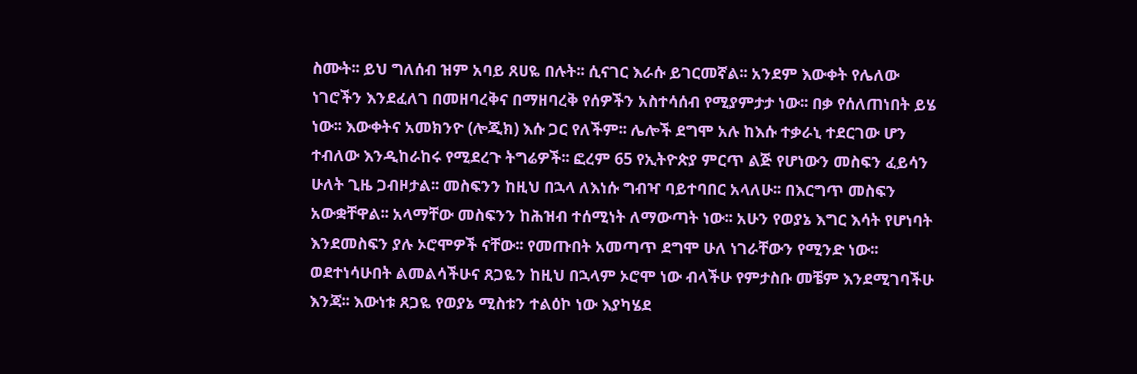ስሙት፡፡ ይህ ግለሰብ ዝም አባይ ጸሀዬ በሉት፡፡ ሲናገር እራሱ ይገርመኛል፡፡ አንደም እውቀት የሌለው ነገሮችን እንደፈለገ በመዘባረቅና በማዘባረቅ የሰዎችን አስተሳሰብ የሚያምታታ ነው፡፡ በቃ የሰለጠነበት ይሄ ነው፡፡ እውቀትና አመክንዮ (ሎጂክ) እሱ ጋር የለችም፡፡ ሌሎች ደግሞ አሉ ከእሱ ተቃራኒ ተደርገው ሆን ተብለው እንዲከራከሩ የሚደረጉ ትግሬዎች፡፡ ፎረም 65 የኢትዮጵያ ምርጥ ልጅ የሆነውን መስፍን ፈይሳን ሁለት ጊዜ ጋብዞታል፡፡ መስፍንን ከዚህ በኋላ ለእነሱ ግብዣ ባይተባበር አላለሁ፡፡ በእርግጥ መስፍን አውቋቸዋል፡፡ አላማቸው መስፍንን ከሕዝብ ተሰሚነት ለማውጣት ነው፡፡ አሁን የወያኔ እግር እሳት የሆነባት እንደመስፍን ያሉ ኦሮሞዎች ናቸው፡፡ የመጡበት አመጣጥ ደግሞ ሁለ ነገራቸውን የሚንድ ነው፡፡ ወደተነሳሁበት ልመልሳችሁና ጸጋዬን ከዚህ በኋላም ኦሮሞ ነው ብላችሁ የምታስቡ መቼም እንደሚገባችሁ እንጃ፡፡ እውነቱ ጸጋዬ የወያኔ ሚስቱን ተልዕኮ ነው እያካሄደ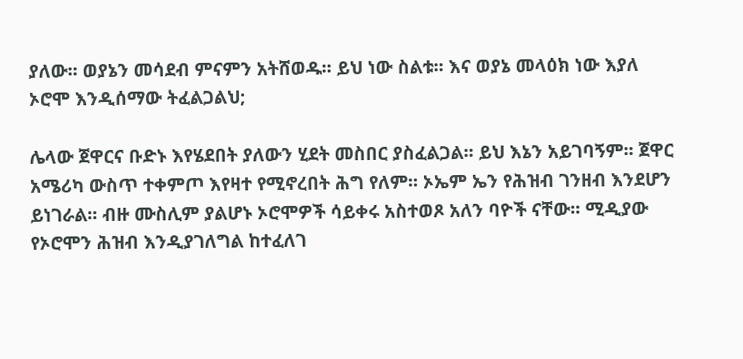ያለው፡፡ ወያኔን መሳደብ ምናምን አትሸወዱ፡፡ ይህ ነው ስልቱ፡፡ እና ወያኔ መላዕክ ነው እያለ ኦሮሞ እንዲሰማው ትፈልጋልህ;

ሌላው ጀዋርና ቡድኑ እየሄደበት ያለውን ሂደት መስበር ያስፈልጋል፡፡ ይህ እኔን አይገባኝም፡፡ ጀዋር አሜሪካ ውስጥ ተቀምጦ እየዛተ የሚኖረበት ሕግ የለም፡፡ ኦኤም ኤን የሕዝብ ገንዘብ እንደሆን ይነገራል፡፡ ብዙ ሙስሊም ያልሆኑ ኦሮሞዎች ሳይቀሩ አስተወጾ አለን ባዮች ናቸው፡፡ ሚዲያው የኦሮሞን ሕዝብ እንዲያገለግል ከተፈለገ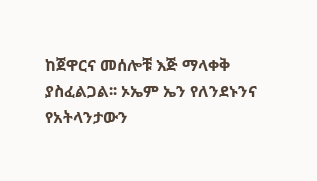ከጀዋርና መሰሎቹ እጅ ማላቀቅ ያስፈልጋል፡፡ ኦኤም ኤን የለንደኑንና የአትላንታውን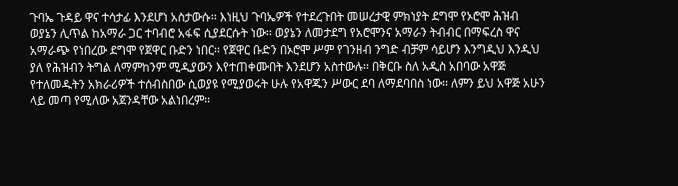ጉባኤ ጉዳይ ዋና ተሳታፊ እንደሆነ አስታውሱ፡፡ እነዚህ ጉባኤዎች የተደረጉበት መሠረታዊ ምክነያት ደግሞ የኦሮሞ ሕዝብ ወያኔን ሊጥል ከአማራ ጋር ተባብሮ አፋፍ ሲያደርሱት ነው፡፡ ወያኔን ለመታደግ የአሮሞንና አማራን ትብብር በማፍረስ ዋና አማራጭ የነበረው ደግሞ የጀዋር ቡድን ነበር፡፡ የጀዋር ቡድን በኦሮሞ ሥም የገንዘብ ንግድ ብቻም ሳይሆን እንግዲህ እንዲህ ያለ የሕዝብን ትግል ለማምከንም ሚዲያውን እየተጠቀሙበት እንደሆን አስተውሉ፡፡ በቅርቡ ስለ አዲስ አበባው አዋጅ የተለመዱትን አክራሪዎች ተሰብስበው ሲወያዩ የሚያወሩት ሁሉ የአዋጁን ሥውር ደባ ለማደባበስ ነው፡፡ ለምን ይህ አዋጅ አሁን ላይ መጣ የሚለው አጀንዳቸው አልነበረም፡፡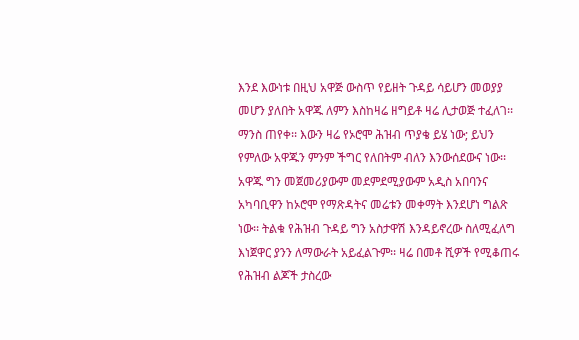እንደ እውነቱ በዚህ አዋጅ ውስጥ የይዘት ጉዳይ ሳይሆን መወያያ መሆን ያለበት አዋጁ ለምን እስከዛሬ ዘግይቶ ዛሬ ሊታወጅ ተፈለገ፡፡ ማንስ ጠየቀ፡፡ እውን ዛሬ የኦሮሞ ሕዝብ ጥያቄ ይሄ ነው; ይህን የምለው አዋጁን ምንም ችግር የለበትም ብለን እንውሰደውና ነው፡፡ አዋጁ ግን መጀመሪያውም መደምደሚያውም አዲስ አበባንና አካባቢዋን ከኦሮሞ የማጽዳትና መሬቱን መቀማት እንደሆነ ግልጽ ነው፡፡ ትልቁ የሕዝብ ጉዳይ ግን አስታዋሽ እንዳይኖረው ስለሚፈለግ እነጀዋር ያንን ለማውራት አይፈልጉም፡፡ ዛሬ በመቶ ሺዎች የሚቆጠሩ የሕዝብ ልጆች ታስረው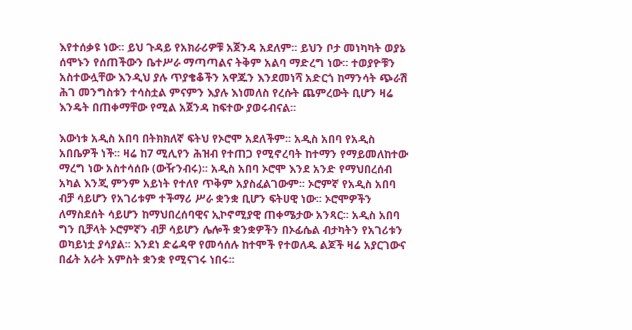እየተሰቃዩ ነው፡፡ ይህ ጉዳይ የአክራሪዎቹ አጀንዳ አደለም፡፡ ይህን ቦታ መነካካት ወያኔ ሰሞኑን የሰጠችውን ቤተሥራ ማጣጣልና ትቅም አልባ ማድረግ ነው፡፡ ተወያዮቹን አስተውሏቸው እንዲህ ያሉ ጥያቄቆችን አዋጁን እንደመነሻ አድርጎ ከማንሳት ጭራሽ ሕገ መንግስቱን ተሳስቷል ምናምን እያሉ እነመለስ የረሱት ጨምረውት ቢሆን ዛሬ እንዴት በጠቀማቸው የሚል አጀንዳ ከፍተው ያወሩብናል፡፡

እውነቱ አዲስ አበባ በትክክለኛ ፍትህ የኦሮሞ አደለችም፡፡ አዲስ አበባ የአዲስ አበቤዎች ነች፡፡ ዛሬ ከ7 ሚሊየን ሕዝብ የተጠጋ የሚኖረባት ከተማን የማይመለከተው ማረግ ነው አስተሳሰቡ (ውዥንብሩ)፡፡ አዲስ አበባ ኦሮሞ እንደ አንድ የማህበረሰብ አካል እንጂ ምንም አይነት የተለየ ጥቅም አያስፈልገውም፡፡ ኦሮምኛ የአዲስ አበባ ብቻ ሳይሆን የአገሪቱም ተችማሪ ሥራ ቋንቋ ቢሆን ፍትሀዊ ነው፡፡ ኦሮሞዎችን ለማስደሰት ሳይሆን ከማህበረሰባዊና ኢኮኖሚያዊ ጠቀሜታው አንጻር፡፡ አዲስ አበባ ግን ቢቻላት ኦሮምኛን ብቻ ሳይሆን ሌሎች ቋንቋዎችን በኦፊሴል ብታካትን የአገሪቱን ወካይነቷ ያሳያል፡፡ እንደነ ድሬዳዋ የመሳሰሉ ከተሞች የተወለዱ ልጆች ዛሬ አያርገውና በፊት አራት አምስት ቋንቋ የሚናገሩ ነበሩ፡፡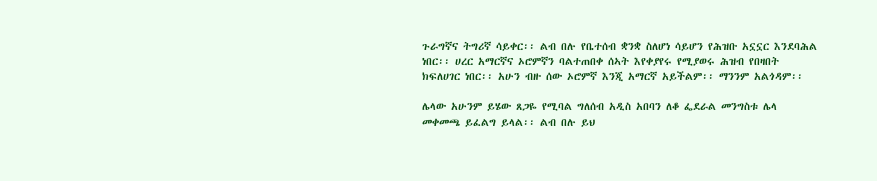ጉራግኛና ትግሪኛ ሳይቀር፡፡ ልብ በሉ የቤተሰብ ቋንቋ ስለሆነ ሳይሆን የሕዝቡ አኗኗር እንደባሕል ነበር፡፡ ሀረር አማርኛና ኦሮምኛን ባልተጠበቀ ሰኣት እየቀያየሩ የሚያወሩ ሕዝብ የበዛበት ክፍለሀገር ነበር፡፡ አሁን ብዙ ሰው ኦሮምኛ እንጂ አማርኛ አይችልም፡፡ ማንንም አልጎዳም፡፡

ሌላው አሁንም ይሄው ጸጋዬ የሚባል ግለሰብ አዲስ አበባን ለቆ ፌደራል መንግስቱ ሌላ መቀመጫ ይፈልግ ይላል፡፡ ልብ በሉ ይህ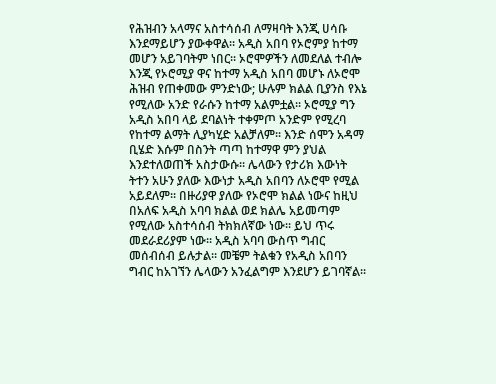የሕዝብን አላማና አስተሳሰብ ለማዛባት እንጂ ሀሳቡ እንደማይሆን ያውቀዋል፡፡ አዲስ አበባ የኦሮምያ ከተማ መሆን አይገባትም ነበር፡፡ ኦሮሞዎችን ለመደለል ተብሎ እንጂ የኦሮሚያ ዋና ከተማ አዲስ አበባ መሆኑ ለኦሮሞ ሕዝብ የጠቀመው ምንድነው; ሁሉም ክልል ቢያንስ የእኔ የሚለው አንድ የራሱን ከተማ አልምቷል፡፡ ኦሮሚያ ግን አዲስ አበባ ላይ ደባልነት ተቀምጦ አንድም የሚረባ የከተማ ልማት ሊያካሂድ አልቻለም፡፡ እንድ ሰሞን አዳማ ቢሄድ እሱም በስንት ጣጣ ከተማዋ ምን ያህል እንደተለወጠች አስታውሱ፡፡ ሌላውን የታሪክ እውነት ትተን አሁን ያለው እውነታ አዲስ አበባን ለኦሮሞ የሚል አይደለም፡፡ በዙሪያዋ ያለው የኦሮሞ ክልል ነውና ከዚህ በአለፍ አዲስ አባባ ክልል ወደ ክልሌ አይመጣም የሚለው አስተሳሰብ ትክክለኛው ነው፡፡ ይህ ጥሩ መደራደሪያም ነው፡፡ አዲስ አባባ ውስጥ ግብር መሰብሰብ ይሉታል፡፡ መቼም ትልቁን የአዲስ አበባን ግብር ከአገኘን ሌላውን አንፈልግም እንደሆን ይገባኛል፡፡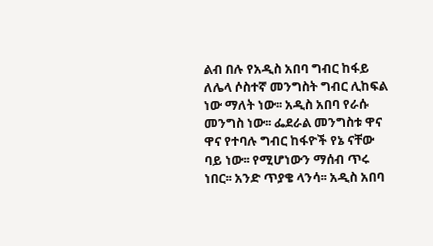ልብ በሉ የአዲስ አበባ ግብር ከፋይ ለሌላ ሶስተኛ መንግስት ግብር ሊከፍል ነው ማለት ነው፡፡ አዲስ አበባ የራሱ መንግስ ነው፡፡ ፌደራል መንግስቱ ዋና ዋና የተባሉ ግብር ከፋዮች የኔ ናቸው ባይ ነው፡፡ የሚሆነውን ማሰብ ጥሩ ነበር፡፡ አንድ ጥያቄ ላንሳ፡፡ አዲስ አበባ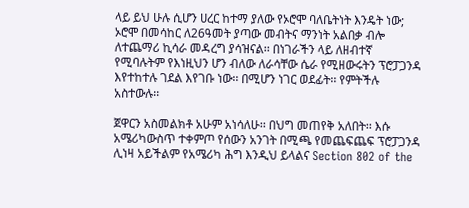ላይ ይህ ሁሉ ሲሆን ሀረር ከተማ ያለው የኦሮሞ ባለቤትነት እንዴት ነው; ኦሮሞ በመሳከር ለ26ዓመት ያጣው መብትና ማንነት አልበቃ ብሎ ለተጨማሪ ኪሳራ መዳረግ ያሳዝናል፡፡ በነገራችን ላይ ለዘብተኛ የሚባሉትም የእነዚህን ሆን ብለው ለራሳቸው ሴራ የሚዘውሩትን ፕሮፓጋንዳ እየተከተሉ ገደል እየገቡ ነው፡፡ በሚሆን ነገር ወደፊት፡፡ የምትችሉ አስተውሉ፡፡

ጀዋርን አስመልክቶ አሁም አነሳለሁ፡፡ በህግ መጠየቅ አለበት፡፡ እሱ አሜሪካውስጥ ተቀምጦ የሰውን አንገት በሚጫ የመጨፍጨፍ ፕሮፓጋንዳ ሊነዛ አይችልም የአሜሪካ ሕግ እንዲህ ይላልና Section 802 of the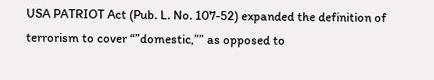USA PATRIOT Act (Pub. L. No. 107-52) expanded the definition of terrorism to cover “”domestic,”” as opposed to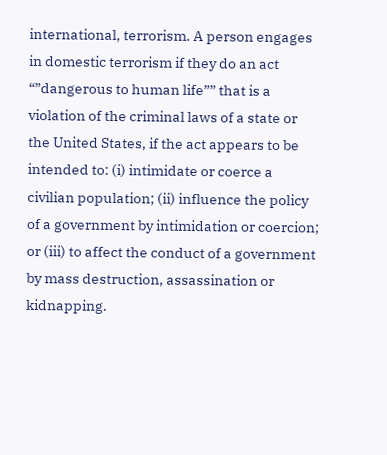international, terrorism. A person engages in domestic terrorism if they do an act “”dangerous to human life”” that is a violation of the criminal laws of a state or the United States, if the act appears to be intended to: (i) intimidate or coerce a civilian population; (ii) influence the policy of a government by intimidation or coercion; or (iii) to affect the conduct of a government by mass destruction, assassination or kidnapping.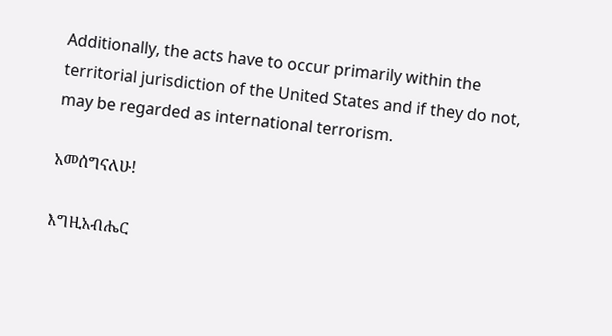Additionally, the acts have to occur primarily within the territorial jurisdiction of the United States and if they do not, may be regarded as international terrorism.

አመሰግናለሁ!

እግዚአብሔር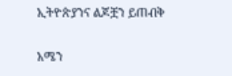ኢትዮጵያንና ልጆቿን ይጠብቅ

አሜን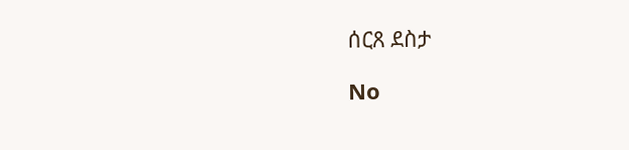ሰርጸ ደስታ

No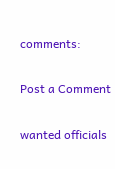comments:

Post a Comment

wanted officials